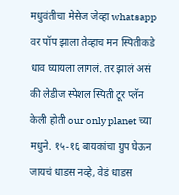मधुवंतीचा मेसेज जेव्हा whatsapp वर पॉप झाला तेव्हाच मन स्पितीकडे धाव घ्यायला लागलं. तर झालं असं की लेडीज स्पेशल स्पिती टूर प्लॅन केली होती our only planet च्या मधुने. १५-१६ बायकांचा ग्रुप घेऊन जायचं धाडस नव्हे, वेडं धाडस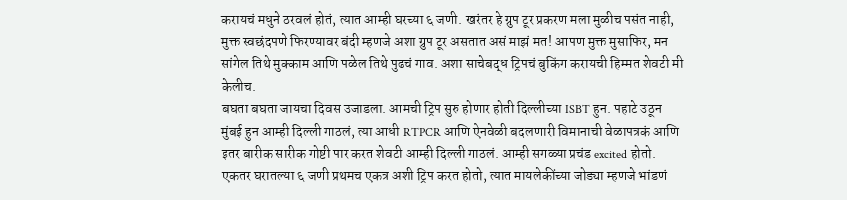करायचं मधुने ठरवलं होतं, त्यात आम्ही घरच्या ६ जणी. खरंतर हे ग्रुप टूर प्रकरण मला मुळीच पसंत नाही, मुक्त स्वछंदपणे फिरण्यावर बंदी म्हणजे अशा ग्रुप टूर असतात असं माझं मत! आपण मुक्त मुसाफिर, मन सांगेल तिथे मुक्काम आणि पळेल तिथे पुढचं गाव. अशा साचेबद्ध ट्रिपचं बुकिंग करायची हिम्मत शेवटी मी केलीच.
बघता बघता जायचा दिवस उजाडला. आमची ट्रिप सुरु होणार होती दिल्लीच्या ISBT हुन. पहाटे उठून मुंबई हुन आम्ही दिल्ली गाठलं, त्या आधी RTPCR आणि ऐनवेळी बदलणारी विमानाची वेळापत्रकं आणि इतर बारीक सारीक गोष्टी पार करत शेवटी आम्ही दिल्ली गाठलं. आम्ही सगळ्या प्रचंड excited होतो. एकतर घरातल्या ६ जणी प्रथमच एकत्र अशी ट्रिप करत होतो, त्यात मायलेकींच्या जोड्या म्हणजे भांडणं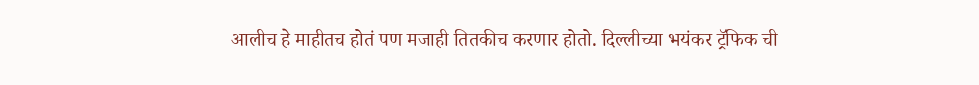आलीच हे माहीतच होतं पण मजाही तितकीच करणार होतो. दिल्लीच्या भयंकर ट्रॅफिक ची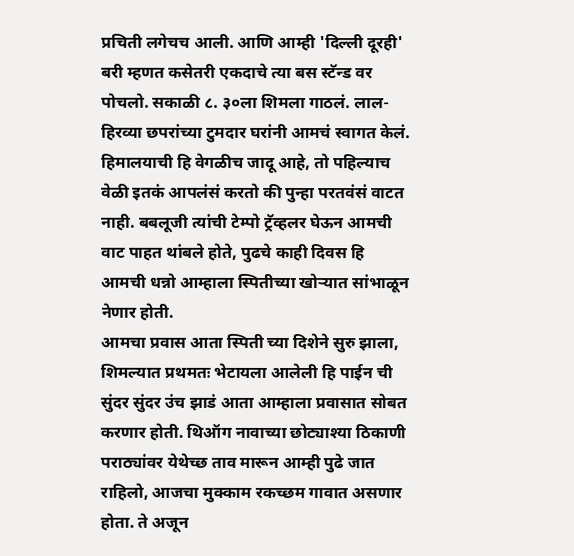प्रचिती लगेचच आली. आणि आम्ही 'दिल्ली दूरही' बरी म्हणत कसेतरी एकदाचे त्या बस स्टॅन्ड वर पोचलो. सकाळी ८. ३०ला शिमला गाठलं. लाल-हिरव्या छपरांच्या टुमदार घरांनी आमचं स्वागत केलं. हिमालयाची हि वेगळीच जादू आहे, तो पहिल्याच वेळी इतकं आपलंसं करतो की पुन्हा परतवंसं वाटत नाही. बबलूजी त्यांची टेम्पो ट्रॅव्हलर घेऊन आमची वाट पाहत थांबले होते, पुढचे काही दिवस हि आमची धन्नो आम्हाला स्पितीच्या खोऱ्यात सांभाळून नेणार होती.
आमचा प्रवास आता स्पिती च्या दिशेने सुरु झाला, शिमल्यात प्रथमतः भेटायला आलेली हि पाईन ची सुंदर सुंदर उंच झाडं आता आम्हाला प्रवासात सोबत करणार होती. थिऑग नावाच्या छोट्याश्या ठिकाणी पराठ्यांवर येथेच्छ ताव मारून आम्ही पुढे जात राहिलो, आजचा मुक्काम रकच्छम गावात असणार होता. ते अजून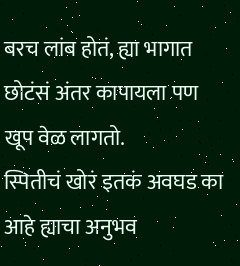बरच लांब होतं, ह्या भागात छोटंसं अंतर कापायला पण खूप वेळ लागतो.
स्पितीचं खोरं इतकं अवघड का आहे ह्याचा अनुभव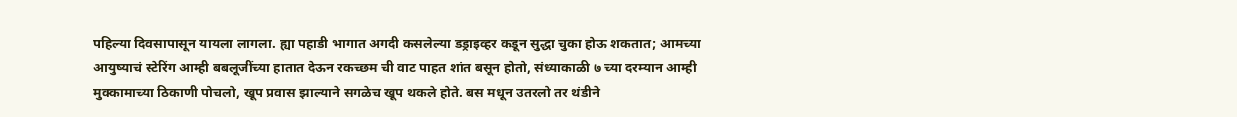पहिल्या दिवसापासून यायला लागला. ह्या पहाडी भागात अगदी कसलेल्या डड्राइव्हर कडून सुद्धा चुका होऊ शकतात; आमच्या आयुष्याचं स्टेरिंग आम्ही बबलूजींच्या हातात देऊन रकच्छम ची वाट पाहत शांत बसून होतो, संध्याकाळी ७ च्या दरम्यान आम्ही मुक्कामाच्या ठिकाणी पोचलो, खूप प्रवास झाल्याने सगळेच खूप थकले होते. बस मधून उतरलो तर थंडीने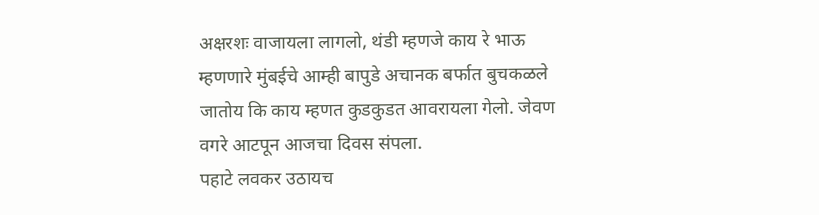अक्षरशः वाजायला लागलो, थंडी म्हणजे काय रे भाऊ म्हणणारे मुंबईचे आम्ही बापुडे अचानक बर्फात बुचकळले जातोय कि काय म्हणत कुडकुडत आवरायला गेलो. जेवण वगरे आटपून आजचा दिवस संपला.
पहाटे लवकर उठायच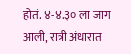होतं. ४-४.३० ला जाग आली, रात्री अंधारात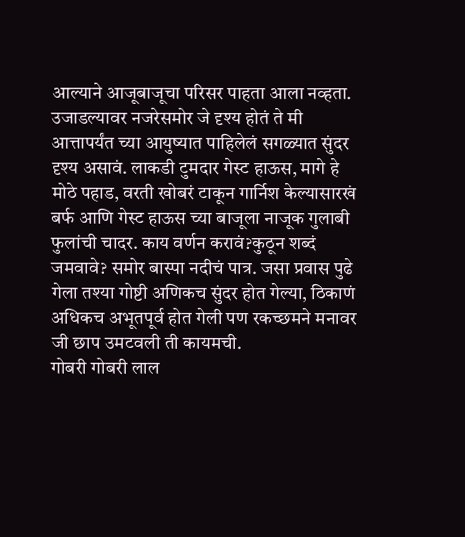आल्याने आजूबाजूचा परिसर पाहता आला नव्हता. उजाडल्यावर नजरेसमोर जे दृश्य होतं ते मी आत्तापर्यंत च्या आयुष्यात पाहिलेलं सगळ्यात सुंदर दृश्य असावं. लाकडी टुमदार गेस्ट हाऊस, मागे हे मोठे पहाड, वरती खोबरं टाकून गार्निश केल्यासारखं बर्फ आणि गेस्ट हाऊस च्या बाजूला नाजूक गुलाबी फुलांची चादर. काय वर्णन करावं?कुठून शब्दं जमवावे? समोर बास्पा नदीचं पात्र. जसा प्रवास पुढे गेला तश्या गोष्टी अणिकच सुंदर होत गेल्या, ठिकाणं अधिकच अभूतपूर्व होत गेली पण रकच्छमने मनावर जी छाप उमटवली ती कायमची.
गोबरी गोबरी लाल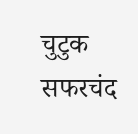चुटुक सफरचंद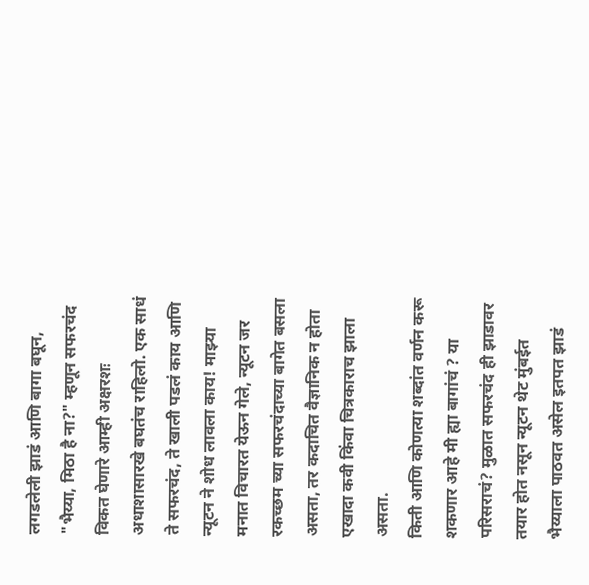लगडलेली झाडं आणि बागा बघून, "भैय्या, मिठा है ना?" म्हणून सफरचंद विकत घेणारे आम्ही अक्षरशः अधाशासारखे बघतंच राहिलो. एक साधं ते सफरचंद, ते खाली पडलं काय आणि न्यूटन ने शोध लावला काय! माझ्या मनात विचारत येऊन गेले, न्यूटन जर रकच्छम च्या सफरचंदाच्या बागेत बसला असता, तर कदाचित वैज्ञानिक न होता एखादा कवी किंवा चित्रकाराच झाला असता.
किती आणि कोणत्या शब्दांत वर्णन करू शकणार आहे मी ह्या बागांचं ? या परिसराचं? मुळात सफरचंद ही झाडावर तयार होत नसून न्यूटन थेट मुंबईत भैय्याला पाठवत असेल इतपत झाडं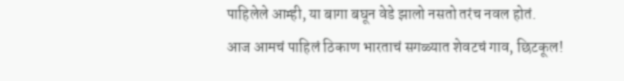पाहिलेले आम्ही, या बागा बघून वेडे झालो नसतो तरंच नवल होतं.
आज आमचं पाहिलं ठिकाण भारताचं सगळ्यात शेवटचं गाव, छिटकूल!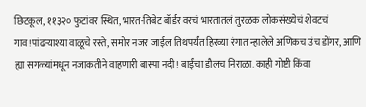छिटकूल, ११३२० फुटांवर स्थित, भारत-तिबेट बॉर्डर वरचं भारतातलं तुरळक लोकसंख्येचं शेवटचं गाव!पांढऱ्याश्या वाळूचे रस्ते, समोर नजर जाईल तिथपर्यंत हिरव्या रंगात न्हालेले अणिकच उंच डोंगर, आणि ह्या सगळ्यांमधून नजाकतीने वाहणारी बास्पा नदी! बाईंचा डौलच निराळा. काही गोष्टी किंवा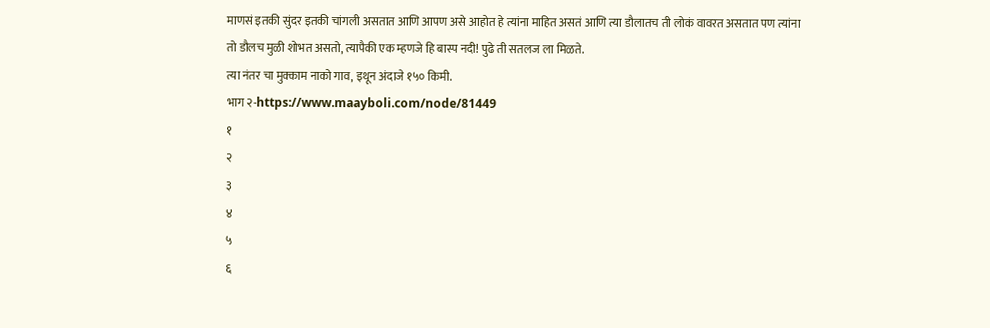माणसं इतकी सुंदर इतकी चांगली असतात आणि आपण असे आहोत हे त्यांना माहित असतं आणि त्या डौलातच ती लोकं वावरत असतात पण त्यांना तो डौलच मुळी शोभत असतो, त्यापैकी एक म्हणजे हि बास्प नदी! पुढे ती सतलज ला मिळते.
त्या नंतर चा मुक्काम नाको गाव, इथून अंदाजे १५० किमी.
भाग २-https://www.maayboli.com/node/81449
१
२
३
४
५
६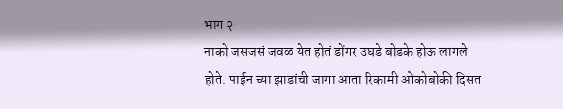भाग २
नाको जसजसं जवळ येत होतं डोंगर उघडे बोडके होऊ लागले होते. पाईन च्या झाडांची जागा आता रिकामी ओकोबोकी दिसत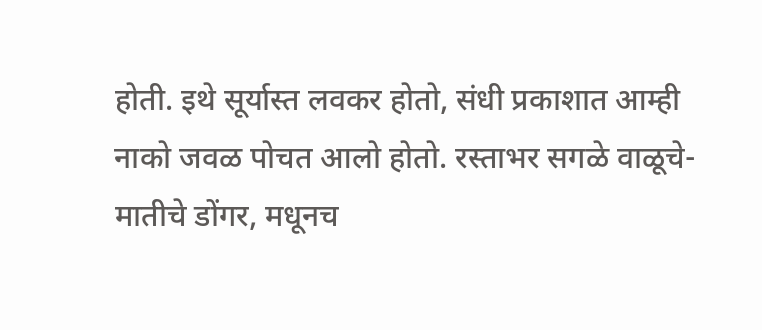होती. इथे सूर्यास्त लवकर होतो, संधी प्रकाशात आम्ही नाको जवळ पोचत आलो होतो. रस्ताभर सगळे वाळूचे-मातीचे डोंगर, मधूनच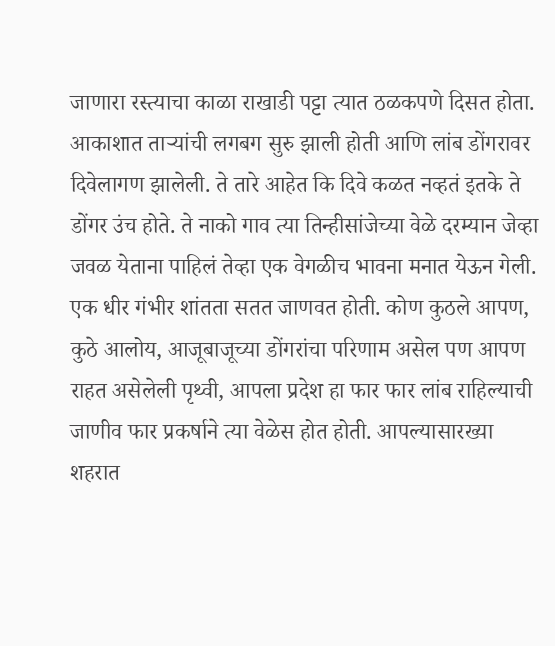जाणारा रस्त्याचा काळा राखाडी पट्टा त्यात ठळकपणे दिसत होता. आकाशात ताऱ्यांची लगबग सुरु झाली होती आणि लांब डोंगरावर दिवेलागण झालेली. ते तारे आहेत कि दिवे कळत नव्हतं इतके ते डोंगर उंच होते. ते नाको गाव त्या तिन्हीसांजेच्या वेळे दरम्यान जेव्हा जवळ येताना पाहिलं तेव्हा एक वेगळीच भावना मनात येऊन गेली. एक धीर गंभीर शांतता सतत जाणवत होती. कोण कुठले आपण, कुठे आलोय, आजूबाजूच्या डोंगरांचा परिणाम असेल पण आपण राहत असेलेली पृथ्वी, आपला प्रदेश हा फार फार लांब राहिल्याची जाणीव फार प्रकर्षाने त्या वेळेस होत होती. आपल्यासारख्या शहरात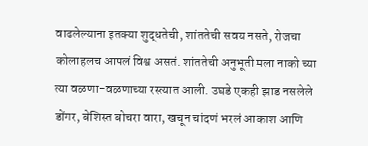वाढलेल्याना इतक्या शुद्धतेची, शांततेची सवय नसते, रोजचा कोलाहलच आपलं विश्व असतं. शांततेची अनुभूती मला नाको च्या त्या वळणा-वळणाच्या रस्त्यात आली. उघडे एकही झाड नसलेले डोंगर, बेशिस्त बोचरा वारा, खचून चांदणं भरलं आकाश आणि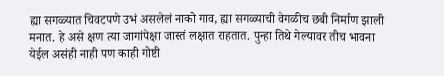ह्या सगळ्यात चिवटपणे उभं असलेलं नाको गाव, ह्या सगळ्याची वेगळीच छबी निर्माण झाली मनात. हे असे क्षण त्या जागांपेक्षा जास्तं लक्षात राहतात. पुन्हा तिथे गेल्यावर तीच भावना येईल असंही नाही पण काही गोष्टी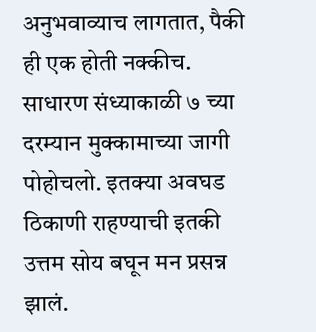अनुभवाव्याच लागतात, पैकी ही एक होती नक्कीच.
साधारण संध्याकाळी ७ च्या दरम्यान मुक्कामाच्या जागी पोहोचलो. इतक्या अवघड ठिकाणी राहण्याची इतकी उत्तम सोय बघून मन प्रसन्न झालं.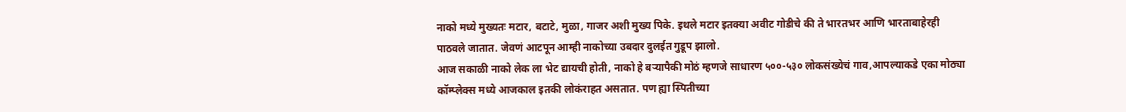नाको मध्ये मुख्यतः मटार, बटाटे, मुळा, गाजर अशी मुख्य पिके. इथले मटार इतक्या अवीट गोडीचे की ते भारतभर आणि भारताबाहेरही पाठवले जातात. जेवणं आटपून आम्ही नाकोच्या उबदार दुलईत गुडूप झालो.
आज सकाळी नाको लेक ला भेट द्यायची होती, नाको हे बऱ्यापैकी मोठं म्हणजे साधारण ५००-५३० लोकसंख्येचं गाव,आपल्याकडे एका मोठ्या कॉम्प्लेक्स मध्ये आजकाल इतकी लोकंराहत असतात. पण ह्या स्पितीच्या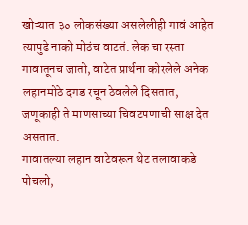खोऱ्यात ३० लोकसंख्या असलेलीही गावं आहेत त्यापुढे नाको मोठंच वाटतं. लेक चा रस्ता गावातूनच जातो, वाटेत प्रार्थना कोरलेले अनेक लहानमोठे दगड रचून ठेवलेले दिसतात, जणूकाही ते माणसाच्या चिवटपणाची साक्ष देत असतात.
गावातल्या लहान वाटेवरून थेट तलावाकडे पोचलो,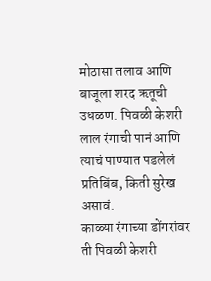मोठासा तलाव आणि बाजूला शरद ऋतूची उधळण. पिवळी केशरी लाल रंगाची पानं आणि त्याचं पाण्यात पडलेलं प्रतिबिंब, किती सुरेख असावं.
काळ्या रंगाच्या डोंगरांवर ती पिवळी केशरी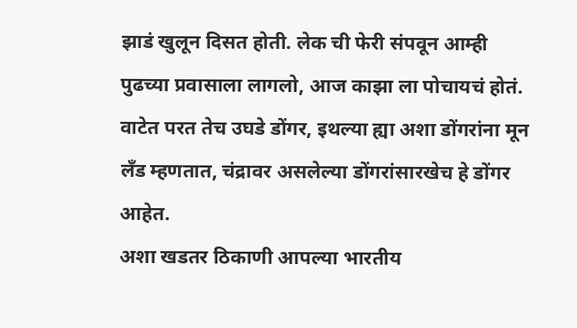झाडं खुलून दिसत होती. लेक ची फेरी संपवून आम्ही पुढच्या प्रवासाला लागलो, आज काझा ला पोचायचं होतं. वाटेत परत तेच उघडे डोंगर, इथल्या ह्या अशा डोंगरांना मून लँड म्हणतात, चंद्रावर असलेल्या डोंगरांसारखेच हे डोंगर आहेत.
अशा खडतर ठिकाणी आपल्या भारतीय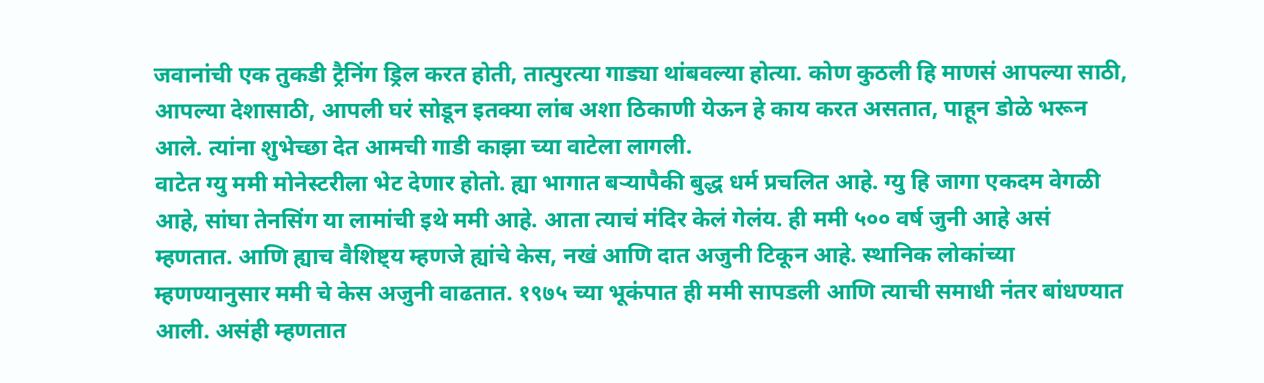जवानांची एक तुकडी ट्रैनिंग ड्रिल करत होती, तात्पुरत्या गाड्या थांबवल्या होत्या. कोण कुठली हि माणसं आपल्या साठी, आपल्या देशासाठी, आपली घरं सोडून इतक्या लांब अशा ठिकाणी येऊन हे काय करत असतात, पाहून डोळे भरून आले. त्यांना शुभेच्छा देत आमची गाडी काझा च्या वाटेला लागली.
वाटेत ग्यु ममी मोनेस्टरीला भेट देणार होतो. ह्या भागात बऱ्यापैकी बुद्ध धर्म प्रचलित आहे. ग्यु हि जागा एकदम वेगळी आहे, सांघा तेनसिंग या लामांची इथे ममी आहे. आता त्याचं मंदिर केलं गेलंय. ही ममी ५०० वर्ष जुनी आहे असं म्हणतात. आणि ह्याच वैशिष्ट्य म्हणजे ह्यांचे केस, नखं आणि दात अजुनी टिकून आहे. स्थानिक लोकांच्या म्हणण्यानुसार ममी चे केस अजुनी वाढतात. १९७५ च्या भूकंपात ही ममी सापडली आणि त्याची समाधी नंतर बांधण्यात आली. असंही म्हणतात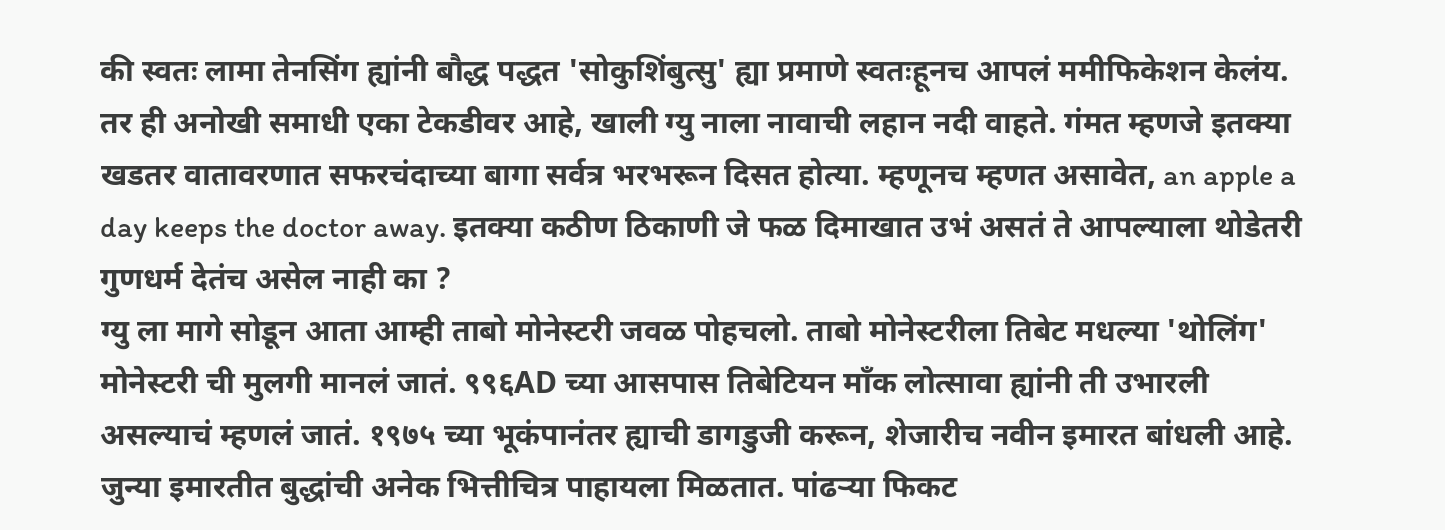की स्वतः लामा तेनसिंग ह्यांनी बौद्ध पद्धत 'सोकुशिंबुत्सु' ह्या प्रमाणे स्वतःहूनच आपलं ममीफिकेशन केलंय. तर ही अनोखी समाधी एका टेकडीवर आहे, खाली ग्यु नाला नावाची लहान नदी वाहते. गंमत म्हणजे इतक्या खडतर वातावरणात सफरचंदाच्या बागा सर्वत्र भरभरून दिसत होत्या. म्हणूनच म्हणत असावेत, an apple a day keeps the doctor away. इतक्या कठीण ठिकाणी जे फळ दिमाखात उभं असतं ते आपल्याला थोडेतरी गुणधर्म देतंच असेल नाही का ?
ग्यु ला मागे सोडून आता आम्ही ताबो मोनेस्टरी जवळ पोहचलो. ताबो मोनेस्टरीला तिबेट मधल्या 'थोलिंग' मोनेस्टरी ची मुलगी मानलं जातं. ९९६AD च्या आसपास तिबेटियन मॉंक लोत्सावा ह्यांनी ती उभारली असल्याचं म्हणलं जातं. १९७५ च्या भूकंपानंतर ह्याची डागडुजी करून, शेजारीच नवीन इमारत बांधली आहे.
जुन्या इमारतीत बुद्धांची अनेक भित्तीचित्र पाहायला मिळतात. पांढऱ्या फिकट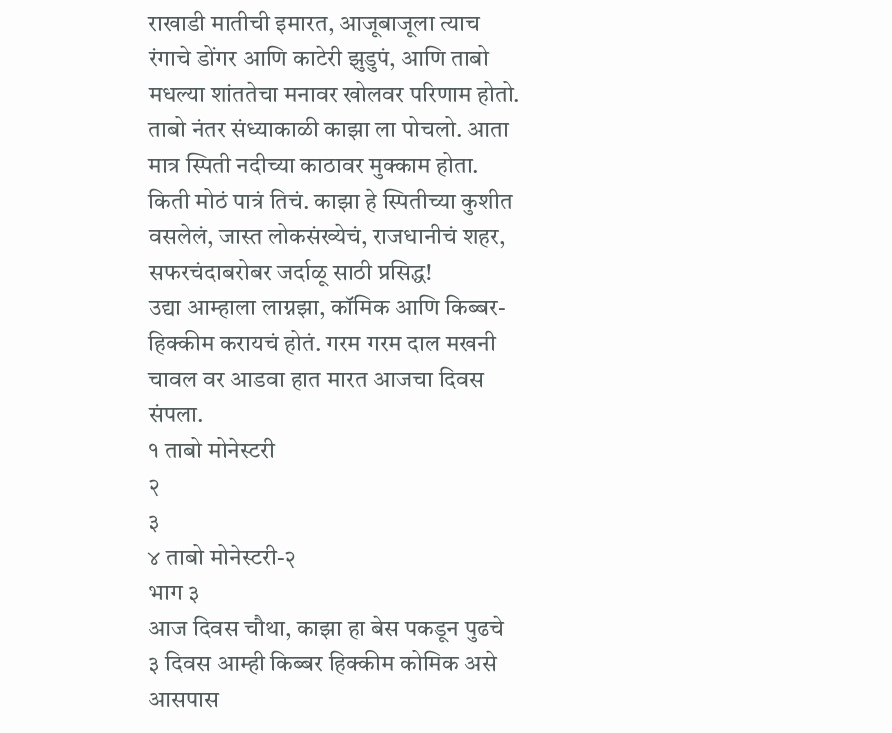राखाडी मातीची इमारत, आजूबाजूला त्याच रंगाचे डोंगर आणि काटेरी झुडुपं, आणि ताबो मधल्या शांततेचा मनावर खोलवर परिणाम होतो.
ताबो नंतर संध्याकाळी काझा ला पोचलो. आता मात्र स्पिती नदीच्या काठावर मुक्काम होता. किती मोठं पात्रं तिचं. काझा हे स्पितीच्या कुशीत वसलेलं, जास्त लोकसंख्येचं, राजधानीचं शहर, सफरचंदाबरोबर जर्दाळू साठी प्रसिद्ध!
उद्या आम्हाला लाग्नझा, कॉमिक आणि किब्बर-हिक्कीम करायचं होतं. गरम गरम दाल मखनी चावल वर आडवा हात मारत आजचा दिवस संपला.
१ ताबो मोनेस्टरी
२
३
४ ताबो मोनेस्टरी-२
भाग ३
आज दिवस चौथा, काझा हा बेस पकडून पुढचे ३ दिवस आम्ही किब्बर हिक्कीम कोमिक असे आसपास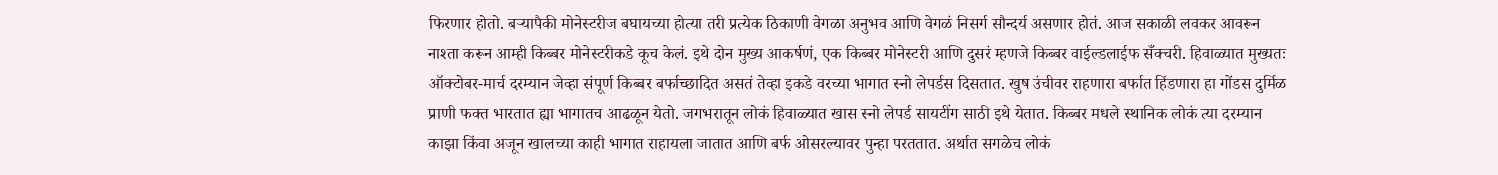फिरणार होतो. बऱ्यापैकी मोनेस्टरीज बघायच्या होत्या तरी प्रत्येक ठिकाणी वेगळा अनुभव आणि वेगळं निसर्ग सौन्दर्य असणार होतं. आज सकाळी लवकर आवरून नाश्ता करून आम्ही किब्बर मोनेस्टरीकडे कूच केलं. इथे दोन मुख्य आकर्षणं, एक किब्बर मोनेस्टरी आणि दुसरं म्हणजे किब्बर वाईल्डलाईफ सँक्चरी. हिवाळ्यात मुख्यतः ऑक्टोबर-मार्च दरम्यान जेव्हा संपूर्ण किब्बर बर्फाच्छादित असतं तेव्हा इकडे वरच्या भागात स्नो लेपर्डस दिसतात. खुष उंचीवर राहणारा बर्फात हिंडणारा हा गोंडस दुर्मिळ प्राणी फक्त भारतात ह्या भागातच आढळून येतो. जगभरातून लोकं हिवाळ्यात खास स्नो लेपर्ड सायटींग साठी इथे येतात. किब्बर मधले स्थानिक लोकं त्या दरम्यान काझा किंवा अजून खालच्या काही भागात राहायला जातात आणि बर्फ ओसरल्यावर पुन्हा परततात. अर्थात सगळेच लोकं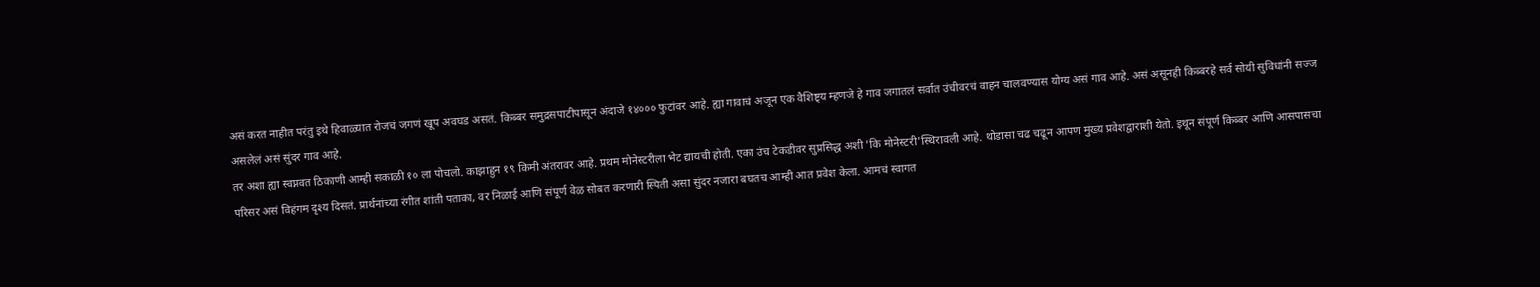असं करत नाहीत परंतु इथे हिवाळ्यात रोजचं जगणं खूप अवघड असतं. किब्बर समुद्रसपाटीपासून अंदाजे १४००० फुटांवर आहे. ह्या गावाचं अजून एक वैशिष्ट्य म्हणजे हे गाव जगातलं सर्वात उंचीवरचं वाहन चालवण्यास योग्य असं गाव आहे. असं असूनही किब्बरहे सर्व सोयी सुविधांनी सज्ज असलेलं असं सुंदर गाव आहे.
तर अशा ह्या स्वप्नवत ठिकाणी आम्ही सकाळी १० ला पोचलो. काझाहुन १९ किमी अंतरावर आहे. प्रथम मोनेस्टरीला भेट द्यायची होती. एका उंच टेकडीवर सुप्रसिद्ध अशी 'कि मोनेस्टरी'स्थिरावली आहे. थोडासा चढ चढून आपण मुख्य प्रवेशद्वाराशी येतो. इथून संपूर्ण किब्बर आणि आसपासचा परिसर असं विहंगम दृश्य दिसतं. प्रार्थनांच्या रंगीत शांती पताका, वर निळाई आणि संपूर्ण वेळ सोबत करणारी स्पिती असा सुंदर नजारा बघतच आम्ही आत प्रवेश केला. आमचं स्वागत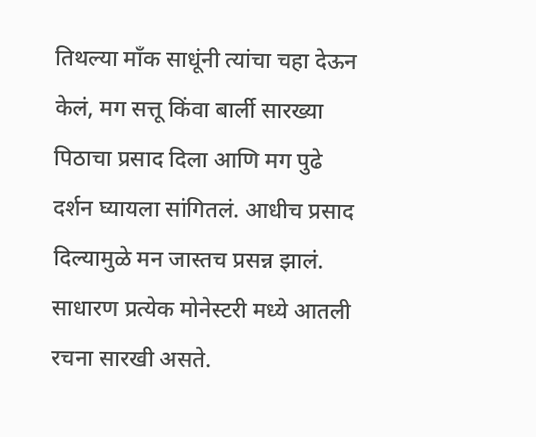तिथल्या मॉंक साधूंनी त्यांचा चहा देऊन केलं, मग सत्तू किंवा बार्ली सारख्या पिठाचा प्रसाद दिला आणि मग पुढे दर्शन घ्यायला सांगितलं. आधीच प्रसाद दिल्यामुळे मन जास्तच प्रसन्न झालं. साधारण प्रत्येक मोनेस्टरी मध्ये आतली रचना सारखी असते.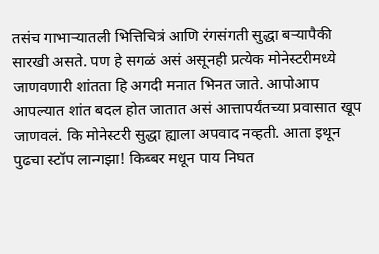तसंच गाभाऱ्यातली भित्तिचित्रं आणि रंगसंगती सुद्धा बऱ्यापैकी सारखी असते. पण हे सगळं असं असूनही प्रत्येक मोनेस्टरीमध्ये जाणवणारी शांतता हि अगदी मनात भिनत जाते. आपोआप आपल्यात शांत बदल होत जातात असं आत्तापर्यंतच्या प्रवासात खूप जाणवलं. कि मोनेस्टरी सुद्धा ह्याला अपवाद नव्हती. आता इथून पुढचा स्टॉप लान्गझा! किब्बर मधून पाय निघत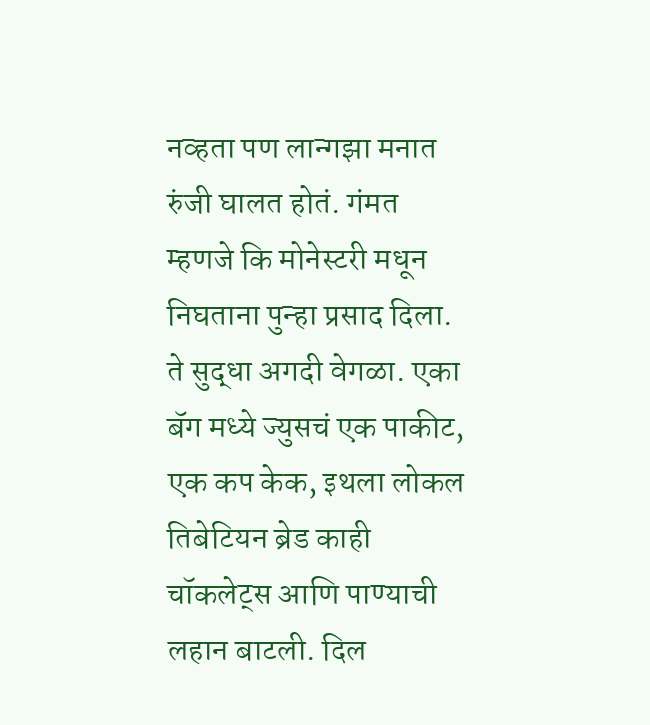नव्हता पण लान्गझा मनात रुंजी घालत होतं. गंमत म्हणजे कि मोनेस्टरी मधून निघताना पुन्हा प्रसाद दिला. ते सुद्धा अगदी वेगळा. एका बॅग मध्ये ज्युसचं एक पाकीट, एक कप केक, इथला लोकल तिबेटियन ब्रेड काही चॉकलेट्स आणि पाण्याची लहान बाटली. दिल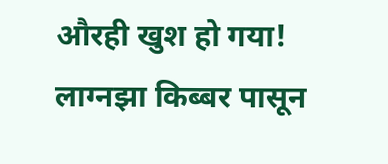औरही खुश हो गया!
लाग्नझा किब्बर पासून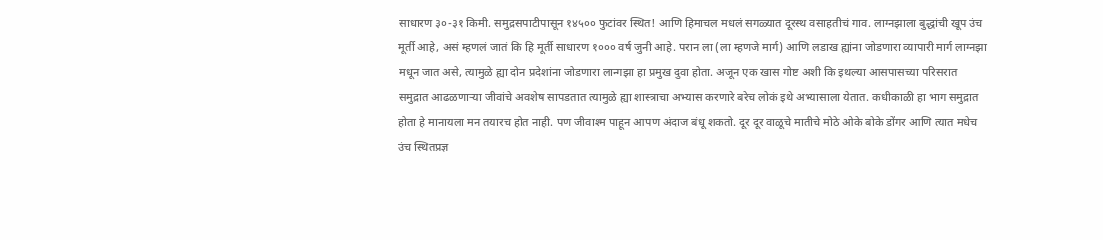साधारण ३०-३१ किमी. समुद्रसपाटीपासून १४५०० फुटांवर स्थित! आणि हिमाचल मधलं सगळ्यात दूरस्थ वसाहतीचं गाव. लाग्नझाला बुद्धांची खूप उंच मूर्ती आहे, असं म्हणलं जातं कि हि मूर्ती साधारण १००० वर्ष जुनी आहे. परान ला (ला म्हणजे मार्ग) आणि लडाख ह्यांना जोडणारा व्यापारी मार्ग लाग्नझा मधून जात असे, त्यामुळे ह्या दोन प्रदेशांना जोडणारा लान्गझा हा प्रमुख दुवा होता. अजून एक खास गोष्ट अशी कि इथल्या आसपासच्या परिसरात समुद्रात आढळणाऱ्या जीवांचे अवशेष सापडतात त्यामुळे ह्या शास्त्राचा अभ्यास करणारे बरेच लोकं इथे अभ्यासाला येतात. कधीकाळी हा भाग समुद्रात होता हे मानायला मन तयारच होत नाही. पण जीवाश्म पाहून आपण अंदाज बंधू शकतो. दूर दूर वाळूचे मातीचे मोठे ओके बोके डोंगर आणि त्यात मधेच उंच स्थितप्रज्ञ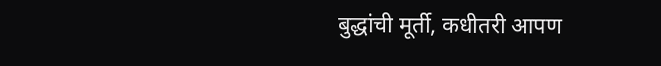बुद्धांची मूर्ती, कधीतरी आपण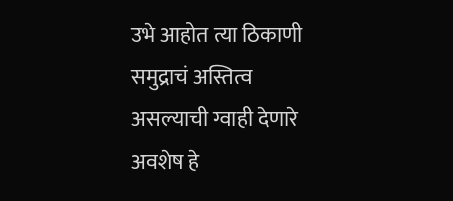उभे आहोत त्या ठिकाणी समुद्राचं अस्तित्व असल्याची ग्वाही देणारे अवशेष हे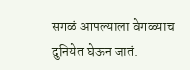सगळं आपल्याला वेगळ्याच दुनियेत घेऊन जातं.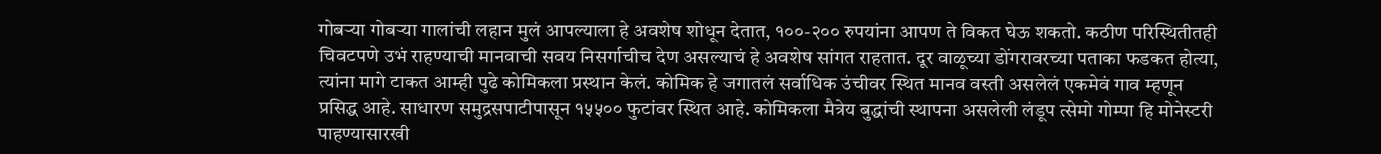गोबऱ्या गोबऱ्या गालांची लहान मुलं आपल्याला हे अवशेष शोधून देतात, १००-२०० रुपयांना आपण ते विकत घेऊ शकतो. कठीण परिस्थितीतही चिवटपणे उभं राहण्याची मानवाची सवय निसर्गाचीच देण असल्याचं हे अवशेष सांगत राहतात. दूर वाळूच्या डोंगरावरच्या पताका फडकत होत्या, त्यांना मागे टाकत आम्ही पुढे कोमिकला प्रस्थान केलं. कोमिक हे जगातलं सर्वाधिक उंचीवर स्थित मानव वस्ती असलेलं एकमेवं गाव म्हणून प्रसिद्ध आहे. साधारण समुद्रसपाटीपासून १५५०० फुटांवर स्थित आहे. कोमिकला मैत्रेय बुद्धांची स्थापना असलेली लंडूप त्सेमो गोम्पा हि मोनेस्टरी पाहण्यासारखी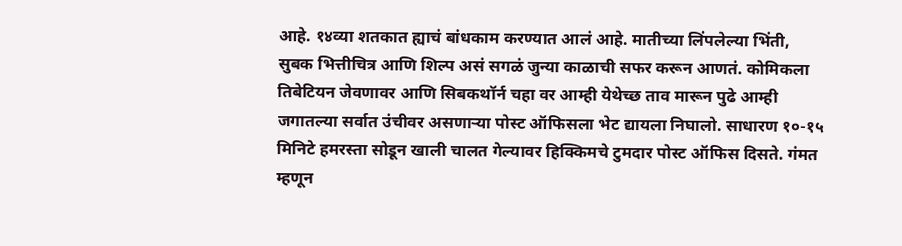आहे. १४व्या शतकात ह्याचं बांधकाम करण्यात आलं आहे. मातीच्या लिंपलेल्या भिंती, सुबक भित्तीचित्र आणि शिल्प असं सगळं जुन्या काळाची सफर करून आणतं. कोमिकला तिबेटियन जेवणावर आणि सिबकथॉर्न चहा वर आम्ही येथेच्छ ताव मारून पुढे आम्ही जगातल्या सर्वात उंचीवर असणाऱ्या पोस्ट ऑफिसला भेट द्यायला निघालो. साधारण १०-१५ मिनिटे हमरस्ता सोडून खाली चालत गेल्यावर हिक्किमचे टुमदार पोस्ट ऑफिस दिसते. गंमत म्हणून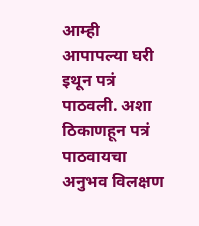आम्ही आपापल्या घरी इथून पत्रं पाठवली. अशा ठिकाणहून पत्रं पाठवायचा अनुभव विलक्षण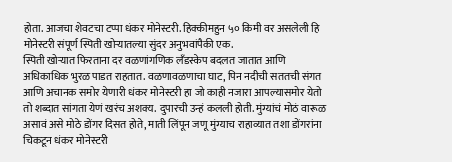होता. आजचा शेवटचा टप्पा धंकर मोनेस्टरी. हिक्कीमहुन ५० किमी वर असलेली हि मोनेस्टरी संपूर्ण स्पिती खोऱ्यातल्या सुंदर अनुभवांपैकी एक.
स्पिती खोऱ्यात फिरताना दर वळणांगणिक लँडस्केप बदलत जातात आणि अधिकाधिक भुरळ पाडत राहतात. वळणावळणाचा घाट, पिन नदीची सततची संगत आणि अचानक समोर येणारी धंकर मोनेस्टरी हा जो काही नजारा आपल्यासमोर येतो तो शब्दात सांगता येणं खरंच अशक्य. दुपारची उन्हं कलली होती. मुंग्यांचं मोठं वारूळ असावं असे मोठे डोंगर दिसत होते, माती लिंपून जणू मुंग्याच राहाव्यात तशा डोंगरांना चिकटून धंकर मोनेस्टरी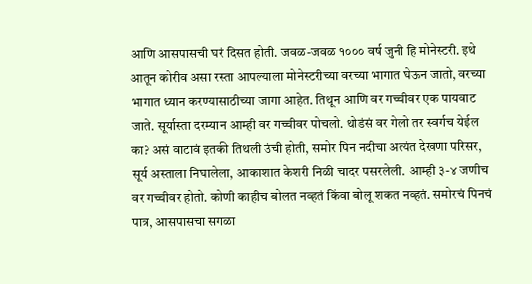आणि आसपासची घरं दिसत होती. जवळ-जवळ १००० वर्ष जुनी हि मोनेस्टरी. इथे आतून कोरीव असा रस्ता आपल्याला मोनेस्टरीच्या वरच्या भागात घेऊन जातो, वरच्या भागात ध्यान करण्यासाठीच्या जागा आहेत. तिथून आणि वर गच्चीवर एक पायवाट जाते. सूर्यास्ता दरम्यान आम्ही वर गच्चीवर पोचलो. थोडंसं वर गेलो तर स्वर्गच येईल का? असं वाटावं इतकी तिथली उंची होती, समोर पिन नदीचा अत्यंत देखणा परिसर, सूर्य अस्ताला निघालेला, आकाशात केशरी निळी चादर पसरलेली. आम्ही ३-४ जणीच वर गच्चीवर होतो. कोणी काहीच बोलत नव्हतं किंवा बोलू शकत नव्हतं. समोरचं पिनचं पात्र, आसपासचा सगळा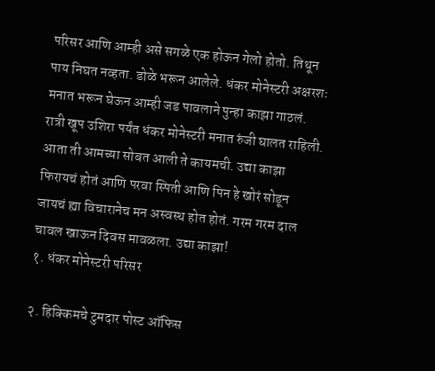परिसर आणि आम्ही असे सगळे एक होऊन गेलो होतो. तिथून पाय निघत नव्हता. डोळे भरून आलेले. धंकर मोनेस्टरी अक्षरशः मनात भरून घेऊन आम्ही जड पावलाने पुन्हा काझा गाठलं. रात्री खूप उशिरा पर्यंत धंकर मोनेस्टरी मनात रुंजी घालत राहिली. आता ती आमच्या सोबत आली ते कायमची. उद्या काझा फिरायचं होतं आणि परवा स्पिती आणि पिन हे खोरं सोडून जायचं ह्या विचारानेच मन अस्वस्थ होत होतं. गरम गरम दाल चावल खाऊन दिवस मावळला. उद्या काझा!
१. धंकर मोनेस्टरी परिसर

२. हिक्किमचे टुमदार पोस्ट ऑफिस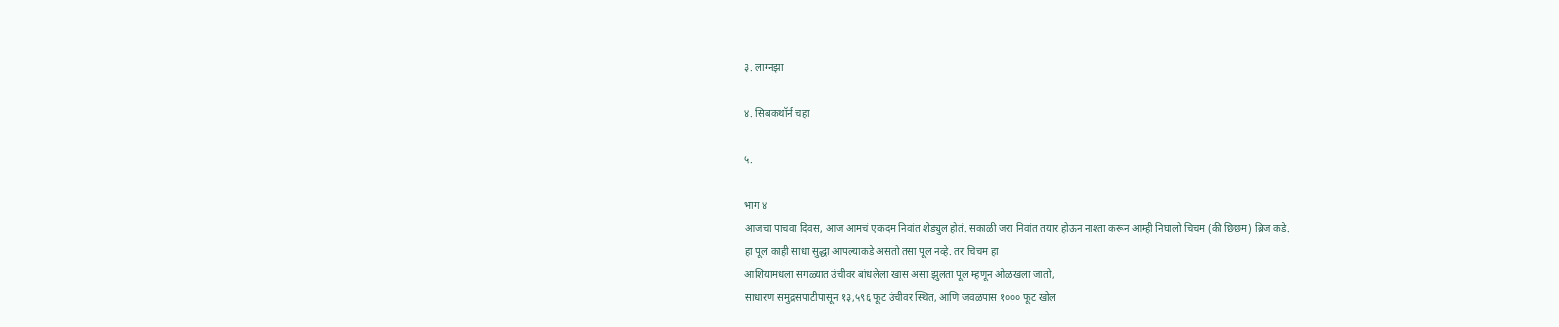३. लाग्नझा

४. सिबकथॉर्न चहा

५.

भाग ४
आजचा पाचवा दिवस, आज आमचं एकदम निवांत शेड्युल होतं. सकाळी जरा निवांत तयार होऊन नाश्ता करून आम्ही निघालो चिचम (की छिछम) ब्रिज कडे.
हा पूल काही साधा सुद्धा आपल्याकडे असतो तसा पूल नव्हे. तर चिचम हा
आशियामधला सगळ्यात उंचीवर बांधलेला खास असा झुलता पूल म्हणून ओळखला जातो,
साधारण समुद्रसपाटीपासून १३,५९६ फूट उंचीवर स्थित, आणि जवळपास १००० फूट खोल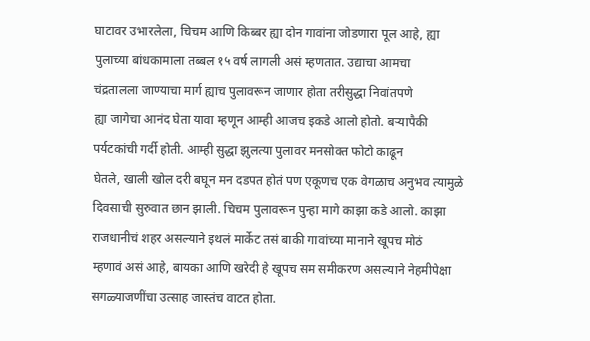घाटावर उभारलेला, चिचम आणि किब्बर ह्या दोन गावांना जोडणारा पूल आहे, ह्या
पुलाच्या बांधकामाला तब्बल १५ वर्ष लागली असं म्हणतात. उद्याचा आमचा
चंद्रतालला जाण्याचा मार्ग ह्याच पुलावरून जाणार होता तरीसुद्धा निवांतपणे
ह्या जागेचा आनंद घेता यावा म्हणून आम्ही आजच इकडे आलो होतो. बऱ्यापैकी
पर्यटकांची गर्दी होती. आम्ही सुद्धा झुलत्या पुलावर मनसोक्त फोटो काढून
घेतले, खाली खोल दरी बघून मन दडपत होतं पण एकूणच एक वेगळाच अनुभव त्यामुळे
दिवसाची सुरुवात छान झाली. चिचम पुलावरून पुन्हा मागे काझा कडे आलो. काझा
राजधानीचं शहर असल्याने इथलं मार्केट तसं बाकी गावांच्या मानाने खूपच मोठं
म्हणावं असं आहे, बायका आणि खरेदी हे खूपच सम समीकरण असल्याने नेहमीपेक्षा
सगळ्याजणींचा उत्साह जास्तंच वाटत होता.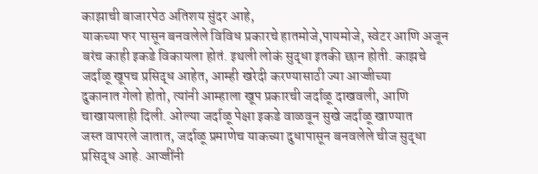काझाची बाजारपेठ अतिशय सुंदर आहे,
याकच्या फर पासून बनवलेले विविध प्रकारचे हातमोजे,पायमोजे, स्वेटर आणि अजून
बरंच काही इकडे विकायला होतं. इथली लोकं सुद्धा इतकी छान होती. काझचे
जर्दाळू खूपच प्रसिद्ध आहेत, आम्ही खरेदी करण्यासाठी ज्या आज्जीच्या
दुकानात गेलो होतो, त्यांनी आम्हाला खूप प्रकारची जर्दाळू दाखवली, आणि
चाखायलाही दिली. ओल्या जर्दाळू पेक्षा इकडे वाळवून सुखे जर्दाळू खाण्यात
जस्त वापरले जातात, जर्दाळू प्रमाणेच याकच्या दुधापासून बनवलेले चीज सुद्धा
प्रसिद्ध आहे. आज्जींनी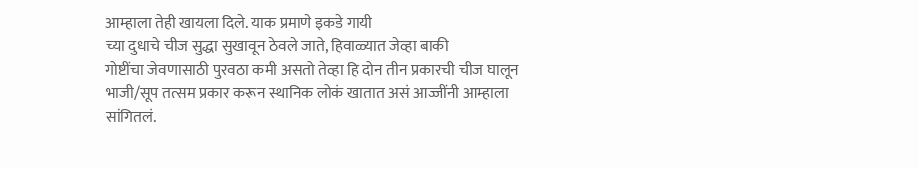आम्हाला तेही खायला दिले. याक प्रमाणे इकडे गायी
च्या दुधाचे चीज सुद्धा सुखावून ठेवले जाते, हिवाळ्यात जेव्हा बाकी
गोष्टींचा जेवणासाठी पुरवठा कमी असतो तेव्हा हि दोन तीन प्रकारची चीज घालून
भाजी/सूप तत्सम प्रकार करून स्थानिक लोकं खातात असं आज्जींनी आम्हाला
सांगितलं.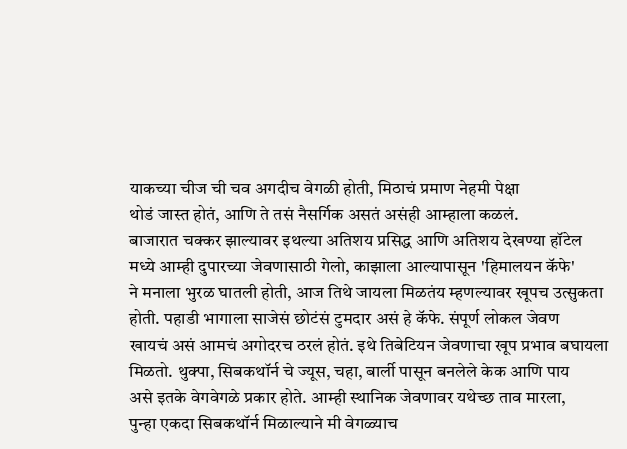याकच्या चीज ची चव अगदीच वेगळी होती, मिठाचं प्रमाण नेहमी पेक्षा
थोडं जास्त होतं, आणि ते तसं नैसर्गिक असतं असंही आम्हाला कळलं.
बाजारात चक्कर झाल्यावर इथल्या अतिशय प्रसिद्ध आणि अतिशय देखण्या हॉटेल
मध्ये आम्ही दुपारच्या जेवणासाठी गेलो, काझाला आल्यापासून 'हिमालयन कॅफे'
ने मनाला भुरळ घातली होती, आज तिथे जायला मिळतंय म्हणल्यावर खूपच उत्सुकता
होती. पहाडी भागाला साजेसं छोटंसं टुमदार असं हे कॅफे. संपूर्ण लोकल जेवण
खायचं असं आमचं अगोदरच ठरलं होतं. इथे तिबेटियन जेवणाचा खूप प्रभाव बघायला
मिळतो. थुक्पा, सिबकथॉर्न चे ज्यूस, चहा, बार्ली पासून बनलेले केक आणि पाय
असे इतके वेगवेगळे प्रकार होते. आम्ही स्थानिक जेवणावर यथेच्छ ताव मारला,
पुन्हा एकदा सिबकथॉर्न मिळाल्याने मी वेगळ्याच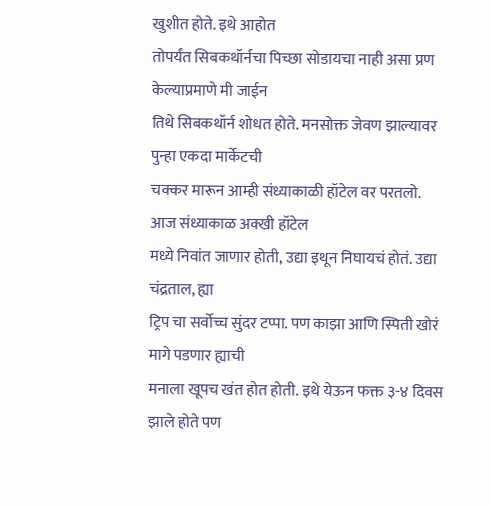खुशीत होते. इथे आहोत
तोपर्यंत सिबकथॉर्नचा पिच्छा सोडायचा नाही असा प्रण केल्याप्रमाणे मी जाईन
तिथे सिबकथॉर्न शोधत होते. मनसोक्त जेवण झाल्यावर पुन्हा एकदा मार्केटची
चक्कर मारून आम्ही संध्याकाळी हॉटेल वर परतलो. आज संध्याकाळ अक्खी हॉटेल
मध्ये निवांत जाणार होती, उद्या इथून निघायचं होतं. उद्या चंद्रताल, ह्या
ट्रिप चा सर्वोच्च सुंदर टप्पा. पण काझा आणि स्पिती खोरं मागे पडणार ह्याची
मनाला खूपच खंत होत होती. इथे येऊन फक्त ३-४ दिवस झाले होते पण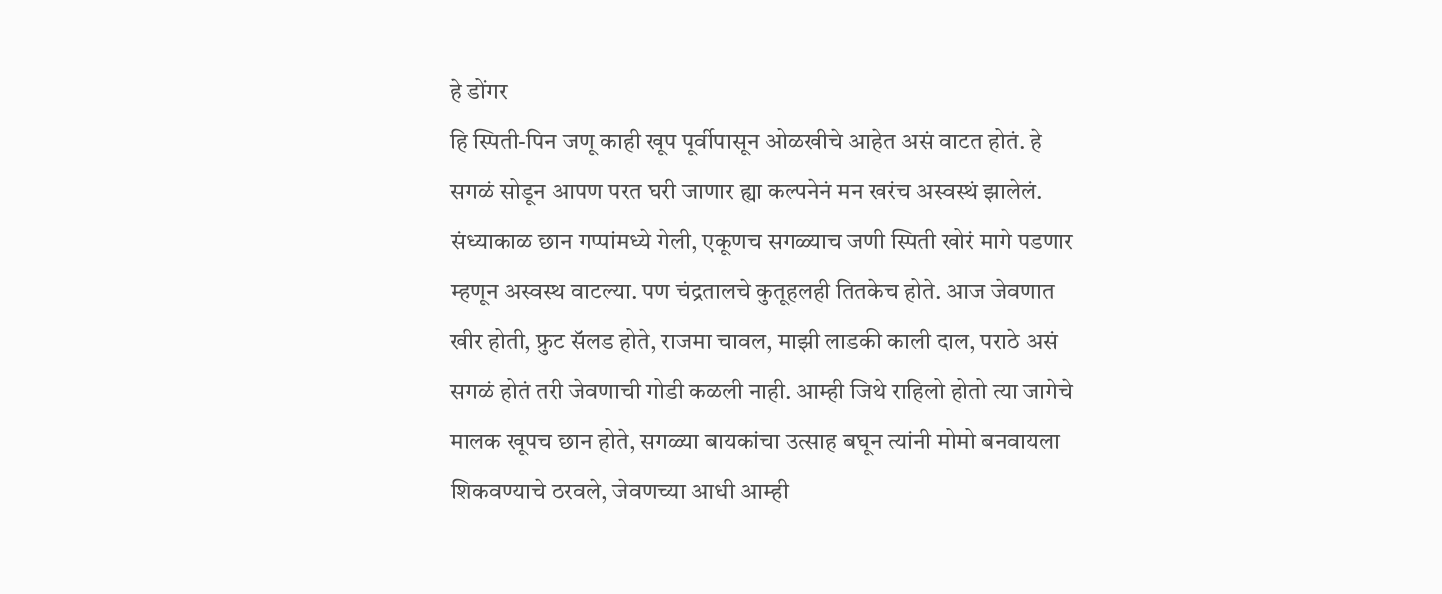हे डोंगर
हि स्पिती-पिन जणू काही खूप पूर्वीपासून ओळखीचे आहेत असं वाटत होतं. हे
सगळं सोडून आपण परत घरी जाणार ह्या कल्पनेनं मन खरंच अस्वस्थं झालेलं.
संध्याकाळ छान गप्पांमध्ये गेली, एकूणच सगळ्याच जणी स्पिती खोरं मागे पडणार
म्हणून अस्वस्थ वाटल्या. पण चंद्रतालचे कुतूहलही तितकेच होते. आज जेवणात
खीर होती, फ्रुट सॅलड होते, राजमा चावल, माझी लाडकी काली दाल, पराठे असं
सगळं होतं तरी जेवणाची गोडी कळली नाही. आम्ही जिथे राहिलो होतो त्या जागेचे
मालक खूपच छान होते, सगळ्या बायकांचा उत्साह बघून त्यांनी मोमो बनवायला
शिकवण्याचे ठरवले, जेवणच्या आधी आम्ही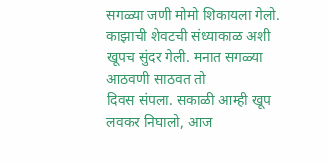सगळ्या जणी मोमो शिकायला गेलो.
काझाची शेवटची संध्याकाळ अशी खूपच सुंदर गेली. मनात सगळ्या आठवणी साठवत तो
दिवस संपला. सकाळी आम्ही खूप लवकर निघालो, आज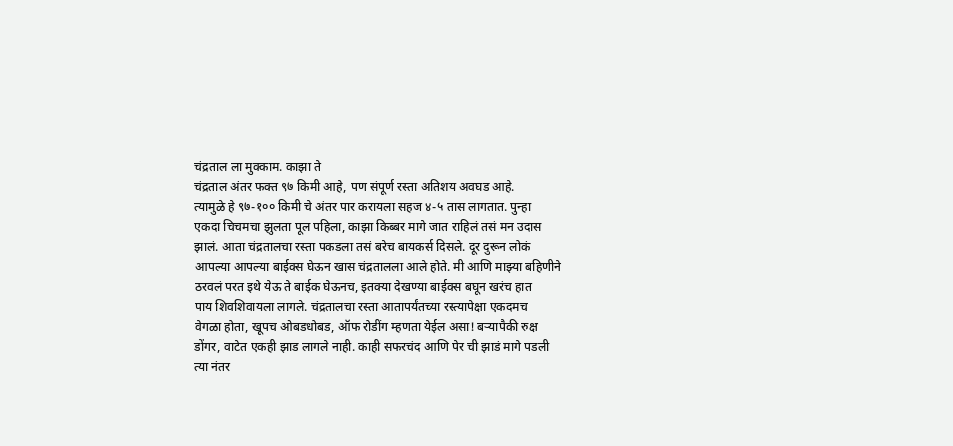चंद्रताल ला मुक्काम. काझा ते
चंद्रताल अंतर फक्त ९७ किमी आहे, पण संपूर्ण रस्ता अतिशय अवघड आहे.
त्यामुळे हे ९७-१०० किमी चे अंतर पार करायला सहज ४-५ तास लागतात. पुन्हा
एकदा चिचमचा झुलता पूल पहिला, काझा किब्बर मागे जात राहिलं तसं मन उदास
झालं. आता चंद्रतालचा रस्ता पकडला तसं बरेच बायकर्स दिसले. दूर दुरून लोकं
आपल्या आपल्या बाईक्स घेऊन खास चंद्रतालला आले होते. मी आणि माझ्या बहिणीने
ठरवलं परत इथे येऊ ते बाईक घेऊनच, इतक्या देखण्या बाईक्स बघून खरंच हात
पाय शिवशिवायला लागले. चंद्रतालचा रस्ता आतापर्यंतच्या रस्त्यापेक्षा एकदमच
वेगळा होता, खूपच ओबडधोबड, ऑफ रोडींग म्हणता येईल असा! बऱ्यापैकी रुक्ष
डोंगर, वाटेत एकही झाड लागले नाही. काही सफरचंद आणि पेर ची झाडं मागे पडली
त्या नंतर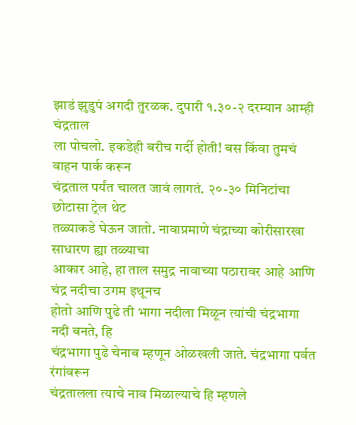झाडं झुडुपं अगदी तुरळक. दुपारी १.३०-२ दरम्यान आम्ही चंद्रताल
ला पोचलो. इकडेही बरीच गर्दी होती! बस किंवा तुमचं वाहन पार्क करून
चंद्रताल पर्यंत चालत जावं लागतं. २०-३० मिनिटांचा छोटासा ट्रेल थेट
तळ्याकडे घेऊन जातो. नावाप्रमाणे चंद्राच्या कोरीसारखा साधारण ह्या तळ्याचा
आकार आहे, हा ताल समुद्र नावाच्या पठारावर आहे आणि चंद्र नदीचा उगम इथूनच
होतो आणि पुढे ती भागा नदीला मिळून त्यांची चंद्रभागा नदी बनते, हि
चंद्रभागा पुढे चेनाब म्हणून ओळखली जाते. चंद्रभागा पर्वत रंगांवरून
चंद्रतालला त्याचे नाव मिळाल्याचे हि म्हणले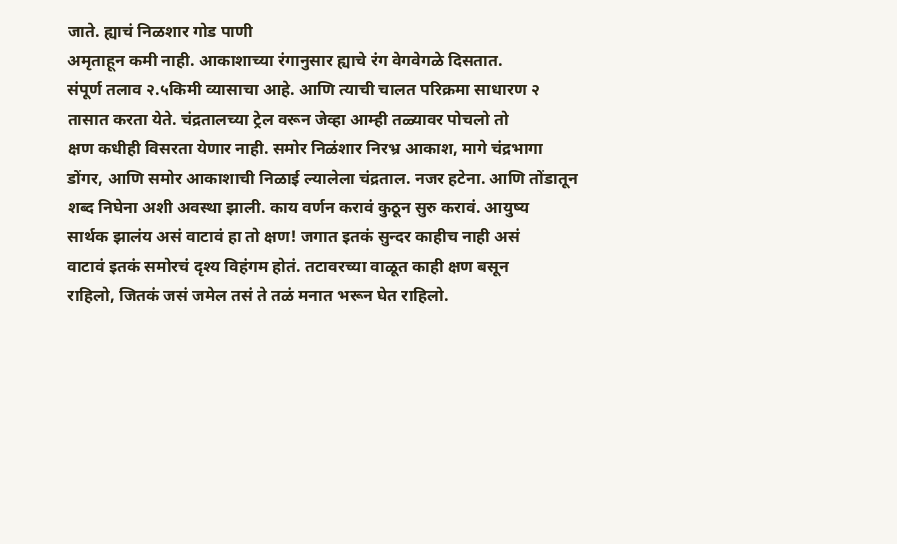जाते. ह्याचं निळशार गोड पाणी
अमृताहून कमी नाही. आकाशाच्या रंगानुसार ह्याचे रंग वेगवेगळे दिसतात.
संपूर्ण तलाव २.५किमी व्यासाचा आहे. आणि त्याची चालत परिक्रमा साधारण २
तासात करता येते. चंद्रतालच्या ट्रेल वरून जेव्हा आम्ही तळ्यावर पोचलो तो
क्षण कधीही विसरता येणार नाही. समोर निळंशार निरभ्र आकाश, मागे चंद्रभागा
डोंगर, आणि समोर आकाशाची निळाई ल्यालेला चंद्रताल. नजर हटेना. आणि तोंडातून
शब्द निघेना अशी अवस्था झाली. काय वर्णन करावं कुठून सुरु करावं. आयुष्य
सार्थक झालंय असं वाटावं हा तो क्षण! जगात इतकं सुन्दर काहीच नाही असं
वाटावं इतकं समोरचं दृश्य विहंगम होतं. तटावरच्या वाळूत काही क्षण बसून
राहिलो, जितकं जसं जमेल तसं ते तळं मनात भरून घेत राहिलो.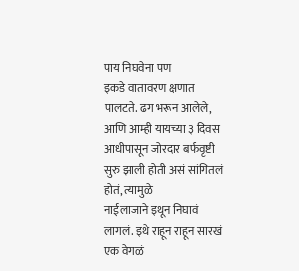पाय निघवेना पण
इकडे वातावरण क्षणात पालटते. ढग भरून आलेले, आणि आम्ही यायच्या ३ दिवस
आधीपासून जोरदार बर्फवृष्टी सुरु झाली होती असं सांगितलं होतं, त्यामुळे
नाईलाजाने इथून निघावं लागलं. इथे राहून राहून सारखं एक वेगळं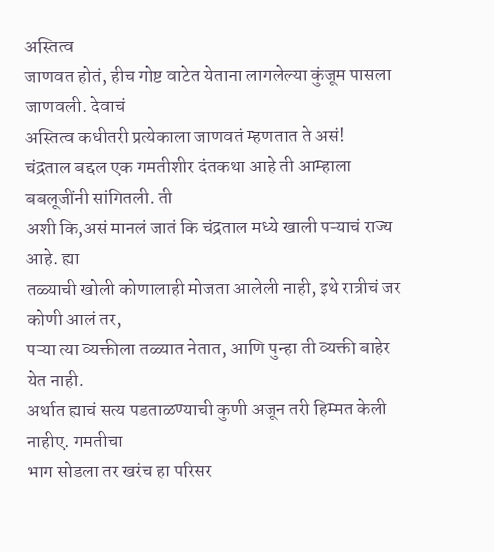अस्तित्व
जाणवत होतं, हीच गोष्ट वाटेत येताना लागलेल्या कुंजूम पासला जाणवली. देवाचं
अस्तित्व कधीतरी प्रत्येकाला जाणवतं म्हणतात ते असं!
चंद्रताल बद्दल एक गमतीशीर दंतकथा आहे ती आम्हाला बबलूजींनी सांगितली. ती
अशी कि,असं मानलं जातं कि चंद्रताल मध्ये खाली पऱ्याचं राज्य आहे. ह्या
तळ्याची खोली कोणालाही मोजता आलेली नाही, इथे रात्रीचं जर कोणी आलं तर,
पऱ्या त्या व्यक्तीला तळ्यात नेतात, आणि पुन्हा ती व्यक्ती बाहेर येत नाही.
अर्थात ह्याचं सत्य पडताळण्याची कुणी अजून तरी हिम्मत केली नाहीए. गमतीचा
भाग सोडला तर खरंच हा परिसर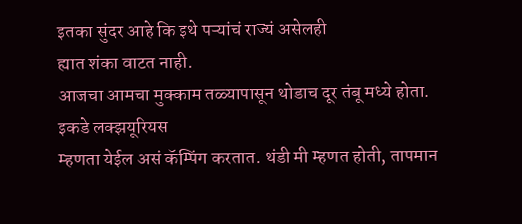इतका सुंदर आहे कि इथे पऱ्यांचं राज्यं असेलही
ह्यात शंका वाटत नाही.
आजचा आमचा मुक्काम तळ्यापासून थोडाच दूर तंबू मध्ये होता. इकडे लक्झयूरियस
म्हणता येईल असं कॅम्पिंग करतात. थंडी मी म्हणत होती, तापमान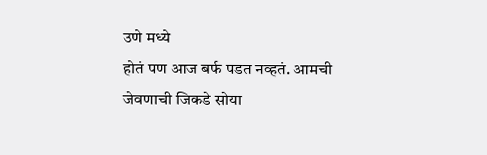उणे मध्ये
होतं पण आज बर्फ पडत नव्हतं. आमची जेवणाची जिकडे सोया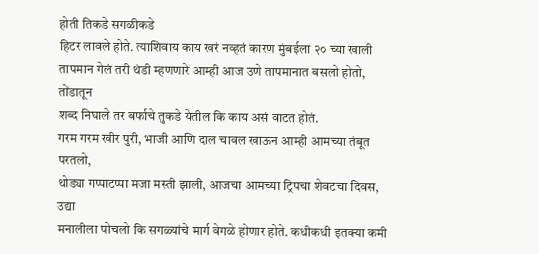होती तिकडे सगळीकडे
हिटर लावले होते. त्याशिवाय काय खरं नव्हतं कारण मुंबईला २० च्या खाली
तापमान गेलं तरी थंडी म्हणणारे आम्ही आज उणे तापमानात बसलो होतो, तोंडातून
शब्द निघाले तर बर्फाचे तुकडे येतील कि काय असं वाटत होतं.
गरम गरम खीर पुरी, भाजी आणि दाल चावल खाऊन आम्ही आमच्या तंबूत परतलो,
थोड्या गप्पाटप्पा मजा मस्ती झाली, आजचा आमच्या ट्रिपचा शेवटचा दिवस, उद्या
मनालीला पोचलो कि सगळ्यांचे मार्ग वेगळे होणार होते. कधीकधी इतक्या कमी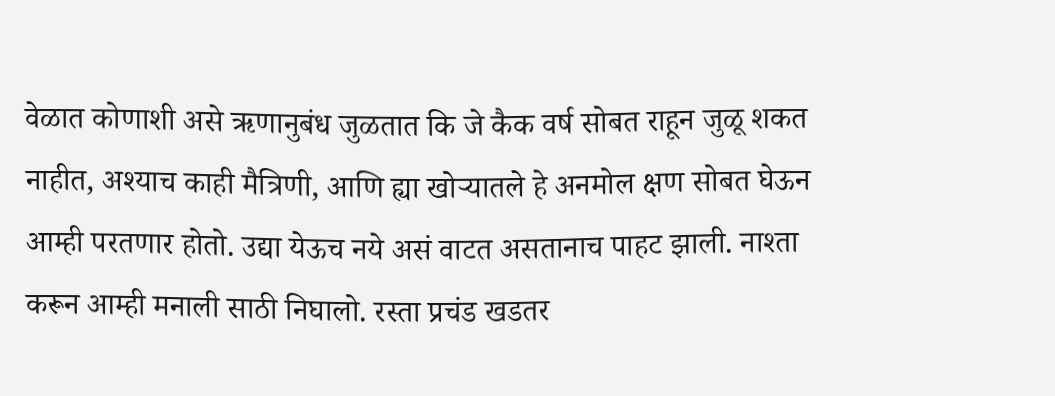वेळात कोणाशी असे ऋणानुबंध जुळतात कि जे कैक वर्ष सोबत राहून जुळू शकत
नाहीत, अश्याच काही मैत्रिणी, आणि ह्या खोऱ्यातले हे अनमोल क्षण सोबत घेऊन
आम्ही परतणार होतो. उद्या येऊच नये असं वाटत असतानाच पाहट झाली. नाश्ता
करून आम्ही मनाली साठी निघालो. रस्ता प्रचंड खडतर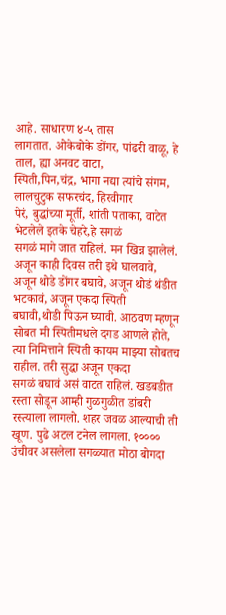आहे. साधारण ४-५ तास
लागतात. ओकेबोके डोंगर, पांढरी वाळू, हे ताल, ह्या अनवट वाटा,
स्पिती,पिन,चंद्र, भागा नद्या त्यांचे संगम, लालचुटुक सफरचंद, हिरवीगार
पेरं, बुद्धांच्या मूर्ती, शांती पताका, वाटेत भेटलेले इतके चेहरे,हे सगळं
सगळं मागे जात राहिलं. मन खिन्न झालेलं. अजून काही दिवस तरी इथे घालवावे,
अजून थोडे डोंगर बघावे, अजून थोडं थंडीत भटकावं, अजून एकदा स्पिती
बघावी,थोडी पिऊन घ्यावी. आठवण म्हणून सोबत मी स्पितीमधले दगड आणले होते,
त्या निमित्ताने स्पिती कायम माझ्या सोबतच राहील. तरी सुद्धा अजून एकदा
सगळं बघावं असं वाटत राहिलं. खडबडीत रस्ता सोडून आम्ही गुळगुळीत डांबरी
रस्त्याला लागलो. शहर जवळ आल्याची ती खूण. पुढे अटल टनेल लागला. १००००
उंचीवर असलेला सगळ्यात मोठा बोगदा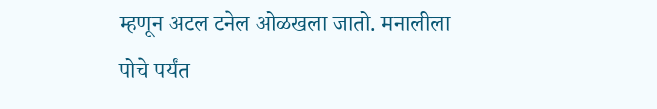म्हणून अटल टनेल ओळखला जातो. मनालीला
पोचे पर्यंत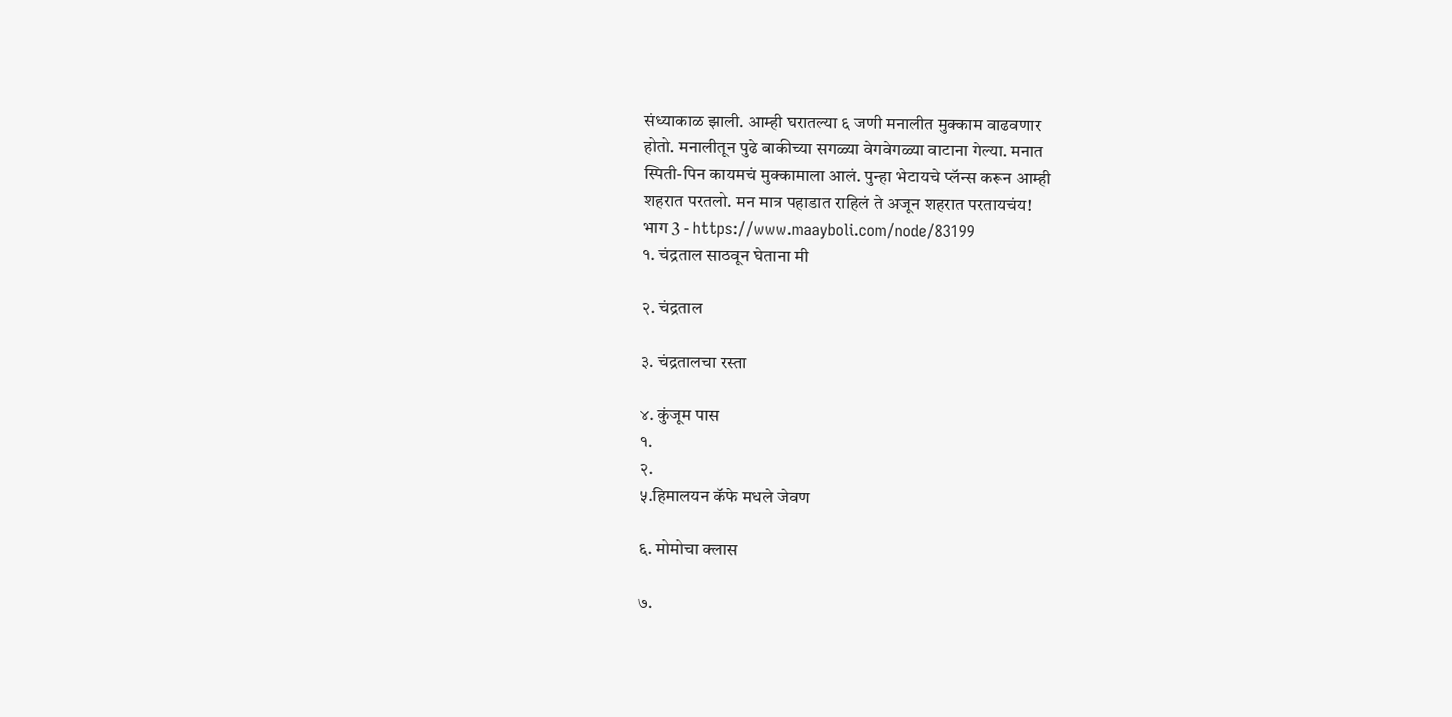संध्याकाळ झाली. आम्ही घरातल्या ६ जणी मनालीत मुक्काम वाढवणार
होतो. मनालीतून पुढे बाकीच्या सगळ्या वेगवेगळ्या वाटाना गेल्या. मनात
स्पिती-पिन कायमचं मुक्कामाला आलं. पुन्हा भेटायचे प्लॅन्स करून आम्ही
शहरात परतलो. मन मात्र पहाडात राहिलं ते अजून शहरात परतायचंय!
भाग 3 - https://www.maayboli.com/node/83199
१. चंद्रताल साठवून घेताना मी

२. चंद्रताल

३. चंद्रतालचा रस्ता

४. कुंजूम पास
१.
२.
५.हिमालयन कॅफे मधले जेवण

६. मोमोचा क्लास

७.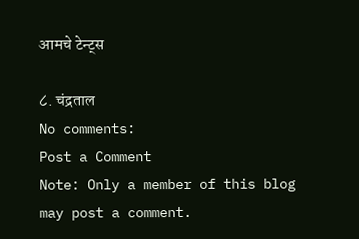आमचे टेन्ट्स

८. चंद्रताल
No comments:
Post a Comment
Note: Only a member of this blog may post a comment.